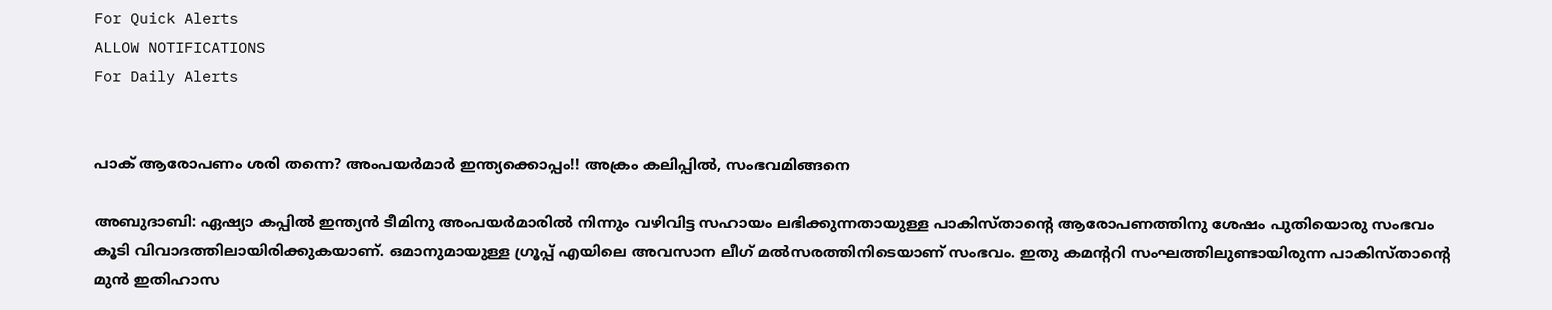For Quick Alerts
ALLOW NOTIFICATIONS
For Daily Alerts


പാക് ആരോപണം ശരി തന്നെ? അംപയര്‍മാര്‍ ഇന്ത്യക്കൊപ്പം!! അക്രം കലിപ്പില്‍, സംഭവമിങ്ങനെ

അബുദാബി: ഏഷ്യാ കപ്പില്‍ ഇന്ത്യന്‍ ടീമിനു അംപയര്‍മാരില്‍ നിന്നും വഴിവിട്ട സഹായം ലഭിക്കുന്നതായുള്ള പാകിസ്താന്റെ ആരോപണത്തിനു ശേഷം പുതിയൊരു സംഭവം കൂടി വിവാദത്തിലായിരിക്കുകയാണ്. ഒമാനുമായുള്ള ഗ്രൂപ്പ് എയിലെ അവസാന ലീഗ് മല്‍സരത്തിനിടെയാണ് സംഭവം. ഇതു കമന്ററി സംഘത്തിലുണ്ടായിരുന്ന പാകിസ്താന്റെ മുന്‍ ഇതിഹാസ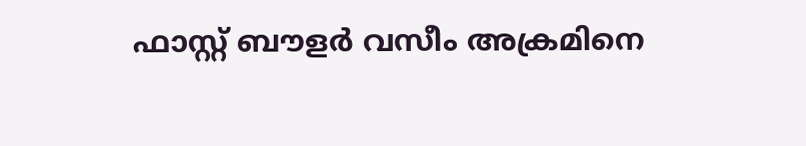ഫാസ്റ്റ് ബൗളര്‍ വസീം അക്രമിനെ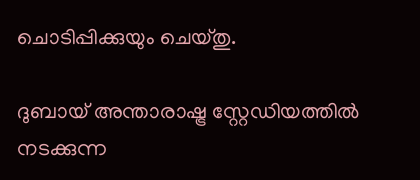ചൊടിപ്പിക്കുയും ചെയ്തു.

ദുബായ് അന്താരാഷ്ട്ര സ്റ്റേഡിയത്തില്‍ നടക്കുന്ന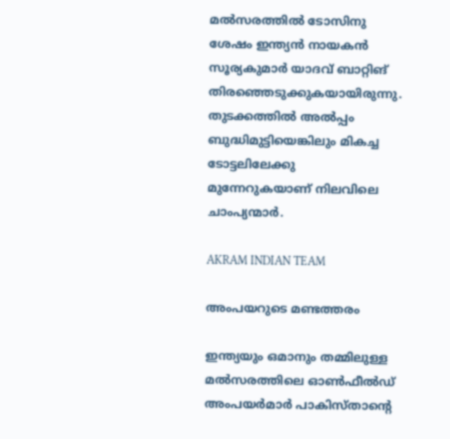മല്‍സരത്തില്‍ ടോസിനു ശേഷം ഇന്ത്യന്‍ നായകന്‍ സൂര്യകുമാര്‍ യാദവ് ബാറ്റിങ് തിരഞ്ഞെടുക്കുകയായിരുന്നു. തുടക്കത്തില്‍ അല്‍പ്പം ബുദ്ധിമുട്ടിയെങ്കിലും മികച്ച ടോട്ടലിലേക്കു മുന്നേറുകയാണ് നിലവിലെ ചാംപ്യന്മാര്‍.

AKRAM INDIAN TEAM

അംപയറുടെ മണ്ടത്തരം

ഇന്ത്യയും ഒമാനും തമ്മിലുള്ള മല്‍സരത്തിലെ ഓണ്‍ഫീല്‍ഡ് അംപയര്‍മാര്‍ പാകിസ്താന്റെ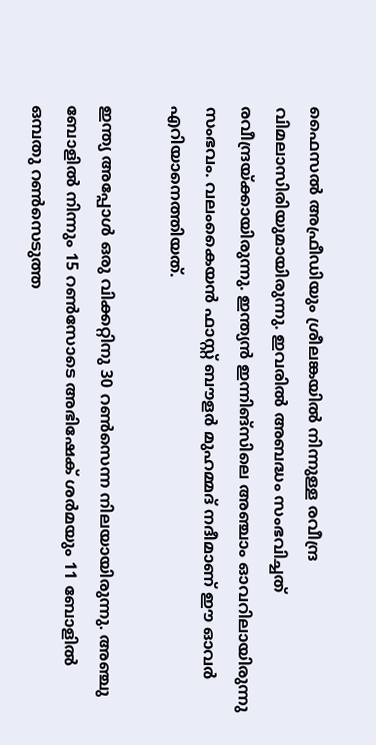ഫൈസല്‍ അഫ്രീഡിയും ശ്രീലങ്കയില്‍ നിന്നുള്ള രവീന്ദ്ര വിമലാസിരിയുമായിരുന്നു. ഇവരില്‍ അബദ്ധം സംഭവിച്ചത് രവീന്ദ്രയ്ക്കായിരുന്നു. ഇന്ത്യന്‍ ഇന്നിങ്‌സിലെ അഞ്ചാം ഓവറിലായിരുന്നു സംഭവം. വലംകൈയന്‍ ഫാസ്റ്റ് ബൗളര്‍ മുഹമ്മദ് നദീമാണ് ഈ ഓവര്‍ എറിയാനെത്തിയത്.

ഇന്ത്യ അപ്പോള്‍ ഒരു വിക്കറ്റിനു 30 റണ്‍സെന്ന നിലയായിരുന്നു. അഞ്ചു ബോളില്‍ നിന്നും 15 റണ്‍സോടെ അഭിഷേക് ശര്‍മയും 11 ബോളില്‍ ഒമ്പതു റണ്‍സെടുത്ത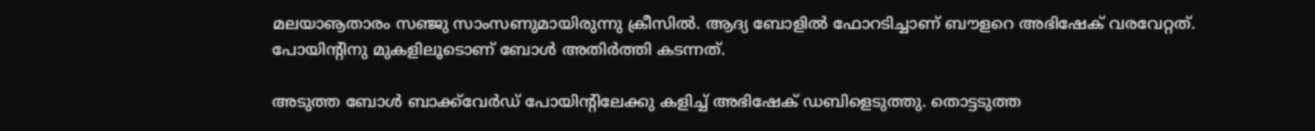മലയാൡതാരം സഞ്ജു സാംസണുമായിരുന്നു ക്രീസില്‍. ആദ്യ ബോളില്‍ ഫോറടിച്ചാണ് ബൗളറെ അഭിഷേക് വരവേറ്റത്. പോയിന്റിനു മുകളിലൂടൊണ് ബോള്‍ അതിര്‍ത്തി കടന്നത്.

അടുത്ത ബോള്‍ ബാക്ക്‌വേര്‍ഡ് പോയിന്റിലേക്കു കളിച്ച് അഭിഷേക് ഡബിളെടുത്തു. തൊട്ടടുത്ത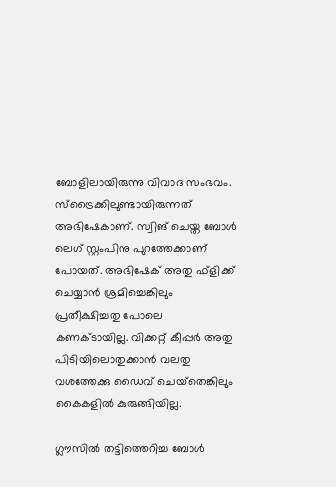ബോളിലായിരുന്നു വിവാദ സംഭവം. സ്‌ട്രൈക്കിലുണ്ടായിരുന്നത് അഭിഷേകാണ്. സ്വിങ് ചെയ്ത ബോള്‍ ലെഗ് സ്റ്റംപിനു പുറത്തേക്കാണ് പോയത്. അഭിഷേക് അതു ഫ്‌ളിക്ക് ചെയ്യാന്‍ ശ്രമിച്ചെങ്കിലും പ്രതീക്ഷിച്ചതു പോലെ കണക്ടായില്ല. വിക്കറ്റ് കീപ്പര്‍ അതു പിടിയിലൊതുക്കാന്‍ വലതു വശത്തേക്കു ഡൈവ് ചെയ്‌തെങ്കിലും കൈകളില്‍ കുരുങ്ങിയില്ല.

ഗ്ലൗസില്‍ തട്ടിത്തെറിച്ച ബോള്‍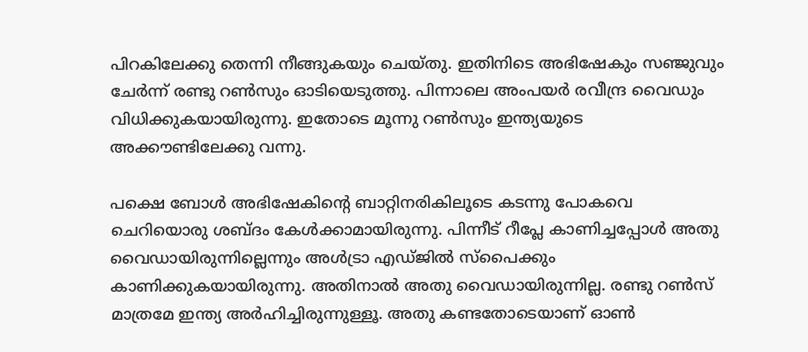പിറകിലേക്കു തെന്നി നീങ്ങുകയും ചെയ്തു. ഇതിനിടെ അഭിഷേകും സഞ്ജുവും ചേര്‍ന്ന് രണ്ടു റണ്‍സും ഓടിയെടുത്തു. പിന്നാലെ അംപയര്‍ രവീന്ദ്ര വൈഡും വിധിക്കുകയായിരുന്നു. ഇതോടെ മൂന്നു റണ്‍സും ഇന്ത്യയുടെ അക്കൗണ്ടിലേക്കു വന്നു.

പക്ഷെ ബോള്‍ അഭിഷേകിന്റെ ബാറ്റിനരികിലൂടെ കടന്നു പോകവെ ചെറിയൊരു ശബ്ദം കേള്‍ക്കാമായിരുന്നു. പിന്നീട് റീപ്ലേ കാണിച്ചപ്പോള്‍ അതു വൈഡായിരുന്നില്ലെന്നും അള്‍ട്രാ എഡ്ജില്‍ സ്‌പൈക്കും കാണിക്കുകയായിരുന്നു. അതിനാല്‍ അതു വൈഡായിരുന്നില്ല. രണ്ടു റണ്‍സ് മാത്രമേ ഇന്ത്യ അര്‍ഹിച്ചിരുന്നുള്ളൂ. അതു കണ്ടതോടെയാണ് ഓണ്‍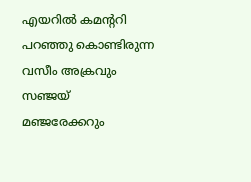എയറില്‍ കമന്ററി പറഞ്ഞു കൊണ്ടിരുന്ന വസീം അക്രവും സഞ്ജയ് മഞ്ജരേക്കറും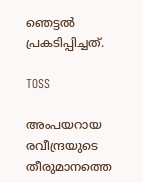ഞെട്ടല്‍ പ്രകടിപ്പിച്ചത്.

TOSS

അംപയറായ രവീന്ദ്രയുടെ തീരുമാനത്തെ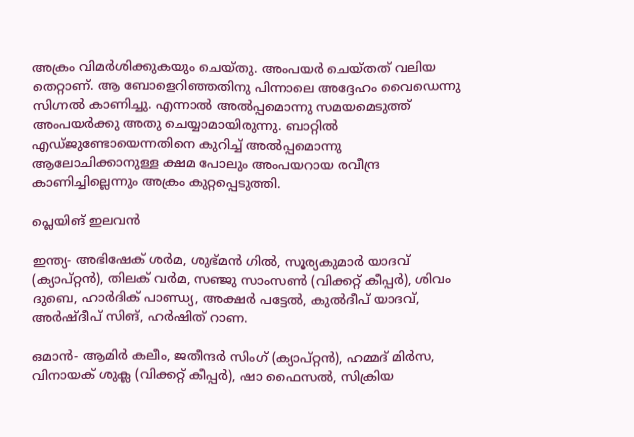അക്രം വിമര്‍ശിക്കുകയും ചെയ്തു. അംപയര്‍ ചെയ്തത് വലിയ തെറ്റാണ്. ആ ബോളെറിഞ്ഞതിനു പിന്നാലെ അദ്ദേഹം വൈഡെന്നു സിഗ്നല്‍ കാണിച്ചു. എന്നാല്‍ അല്‍പ്പമൊന്നു സമയമെടുത്ത് അംപയര്‍ക്കു അതു ചെയ്യാമായിരുന്നു. ബാറ്റില്‍ എഡ്ജുണ്ടോയെന്നതിനെ കുറിച്ച് അല്‍പ്പമൊന്നു ആലോചിക്കാനുള്ള ക്ഷമ പോലും അംപയറായ രവീന്ദ്ര കാണിച്ചില്ലെന്നും അക്രം കുറ്റപ്പെടുത്തി.

പ്ലെയിങ് ഇലവന്‍

ഇന്ത്യ- അഭിഷേക് ശര്‍മ, ശുഭ്മന്‍ ഗില്‍, സൂര്യകുമാര്‍ യാദവ് (ക്യാപ്റ്റന്‍), തിലക് വര്‍മ, സഞ്ജു സാംസണ്‍ (വിക്കറ്റ് കീപ്പര്‍), ശിവം ദുബെ, ഹാര്‍ദിക് പാണ്ഡ്യ, അക്ഷര്‍ പട്ടേല്‍, കുല്‍ദീപ് യാദവ്, അര്‍ഷ്ദീപ് സിങ്, ഹര്‍ഷിത് റാണ.

ഒമാന്‍- ആമിര്‍ കലീം, ജതീന്ദര്‍ സിംഗ് (ക്യാപ്റ്റന്‍), ഹമ്മദ് മിര്‍സ, വിനായക് ശുക്ല (വിക്കറ്റ് കീപ്പര്‍), ഷാ ഫൈസല്‍, സിക്രിയ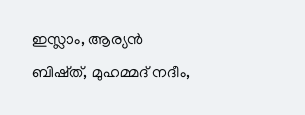ഇസ്ലാം, ആര്യന്‍ ബിഷ്ത്, മുഹമ്മദ് നദീം,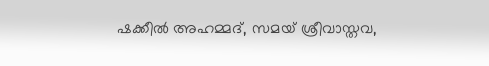ഷക്കീല്‍ അഹമ്മദ്, സമയ് ശ്രീവാസ്തവ,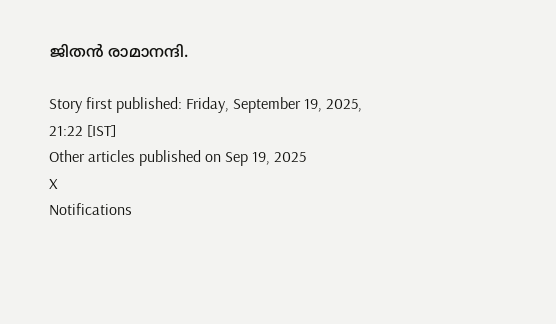ജിതന്‍ രാമാനന്ദി.

Story first published: Friday, September 19, 2025, 21:22 [IST]
Other articles published on Sep 19, 2025
X
Notifications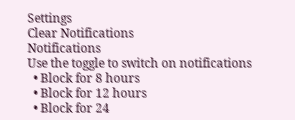Settings
Clear Notifications
Notifications
Use the toggle to switch on notifications
  • Block for 8 hours
  • Block for 12 hours
  • Block for 24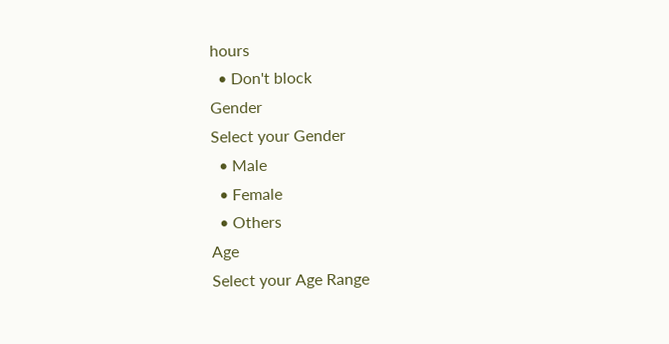hours
  • Don't block
Gender
Select your Gender
  • Male
  • Female
  • Others
Age
Select your Age Range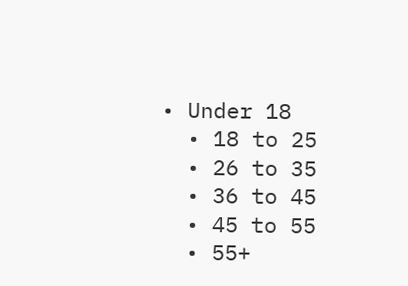• Under 18
  • 18 to 25
  • 26 to 35
  • 36 to 45
  • 45 to 55
  • 55+